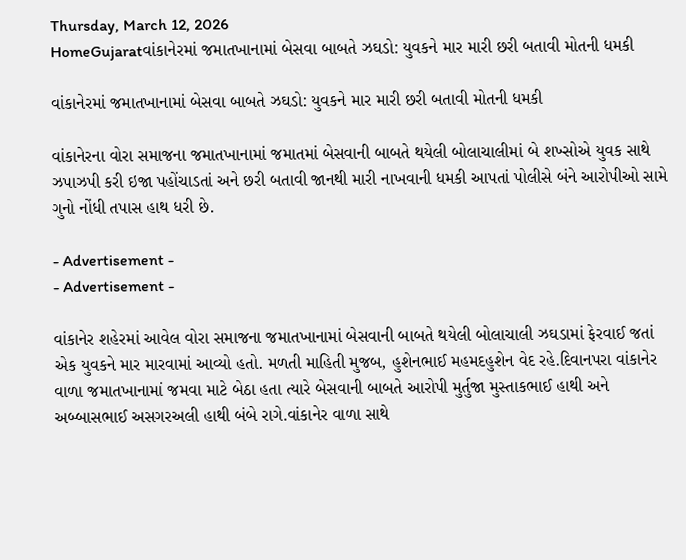Thursday, March 12, 2026
HomeGujaratવાંકાનેરમાં જમાતખાનામાં બેસવા બાબતે ઝઘડો: યુવકને માર મારી છરી બતાવી મોતની ધમકી

વાંકાનેરમાં જમાતખાનામાં બેસવા બાબતે ઝઘડો: યુવકને માર મારી છરી બતાવી મોતની ધમકી

વાંકાનેરના વોરા સમાજના જમાતખાનામાં જમાતમાં બેસવાની બાબતે થયેલી બોલાચાલીમાં બે શખ્સોએ યુવક સાથે ઝપાઝપી કરી ઇજા પહોંચાડતાં અને છરી બતાવી જાનથી મારી નાખવાની ધમકી આપતાં પોલીસે બંને આરોપીઓ સામે ગુનો નોંધી તપાસ હાથ ધરી છે.

- Advertisement -
- Advertisement -

વાંકાનેર શહેરમાં આવેલ વોરા સમાજના જમાતખાનામાં બેસવાની બાબતે થયેલી બોલાચાલી ઝઘડામાં ફેરવાઈ જતાં એક યુવકને માર મારવામાં આવ્યો હતો. મળતી માહિતી મુજબ, હુશેનભાઈ મહમદહુશેન વેદ રહે.દિવાનપરા વાંકાનેર વાળા જમાતખાનામાં જમવા માટે બેઠા હતા ત્યારે બેસવાની બાબતે આરોપી મુર્તુજા મુસ્તાકભાઈ હાથી અને અબ્બાસભાઈ અસગરઅલી હાથી બંબે રાગે.વાંકાનેર વાળા સાથે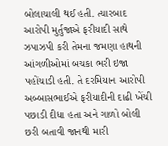બોલાચાલી થઈ હતી. ત્યારબાદ આરોપી મુર્તુજાએ ફરીયાદી સાથે ઝપાઝપી કરી તેમના જમણા હાથની આંગળીઓમાં બચકા ભરી ઇજા પહોંચાડી હતી. તે દરમિયાન આરોપી અબ્બાસભાઈએ ફરીયાદીની દાઢી ખેંચી પછાડી દીધા હતા અને ગાળો બોલી છરી બતાવી જાનથી મારી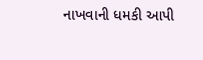નાખવાની ધમકી આપી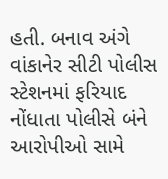હતી. બનાવ અંગે વાંકાનેર સીટી પોલીસ સ્ટેશનમાં ફરિયાદ નોંધાતા પોલીસે બંને આરોપીઓ સામે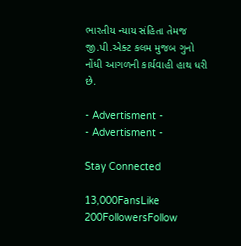ભારતીય ન્યાય સંહિતા તેમજ જી.પી.એક્ટ કલમ મુજબ ગુનો નોંધી આગળની કાર્યવાહી હાથ ધરી છે.

- Advertisment -
- Advertisment -

Stay Connected

13,000FansLike
200FollowersFollow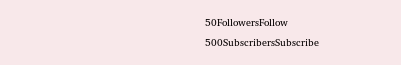50FollowersFollow
500SubscribersSubscribe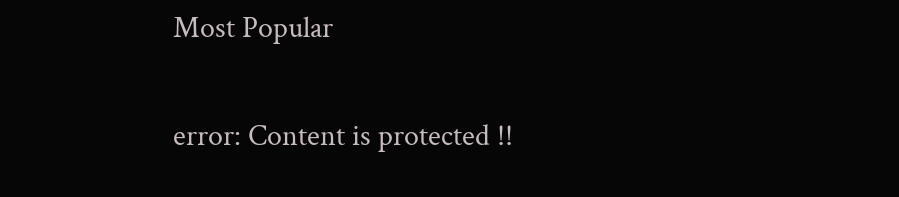Most Popular

error: Content is protected !!